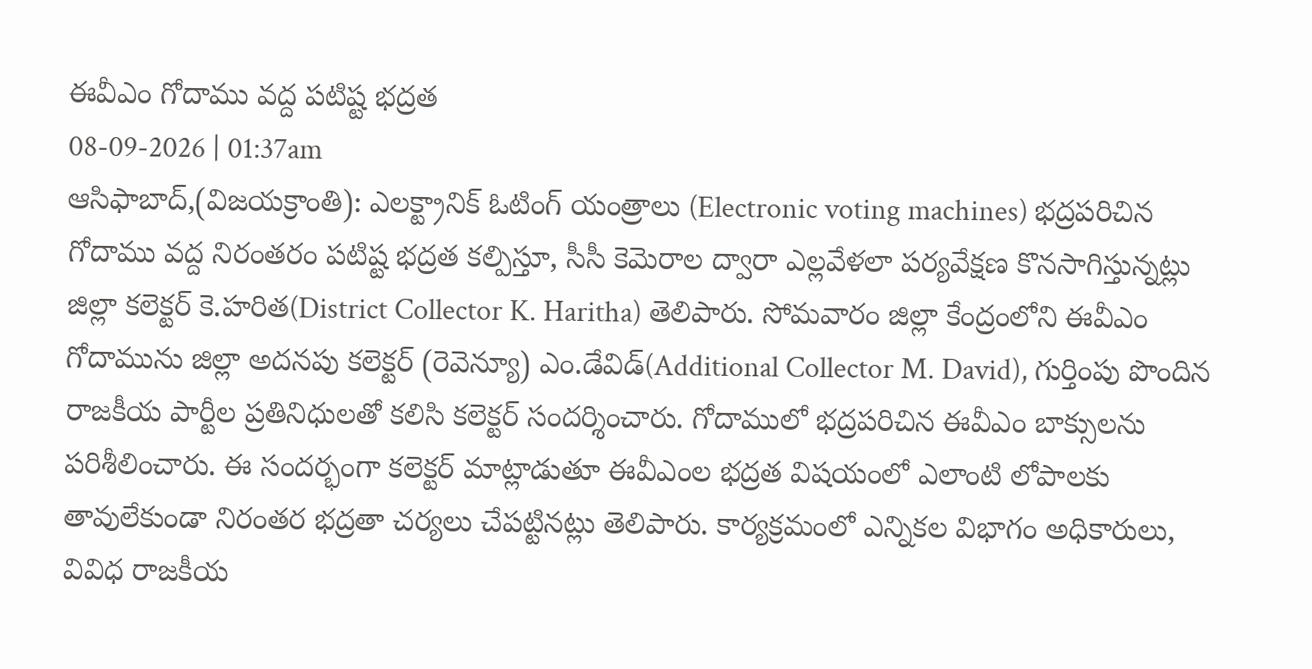ఈవీఎం గోదాము వద్ద పటిష్ట భద్రత
08-09-2026 | 01:37am
ఆసిఫాబాద్,(విజయక్రాంతి): ఎలక్ట్రానిక్ ఓటింగ్ యంత్రాలు (Electronic voting machines) భద్రపరిచిన గోదాము వద్ద నిరంతరం పటిష్ట భద్రత కల్పిస్తూ, సీసీ కెమెరాల ద్వారా ఎల్లవేళలా పర్యవేక్షణ కొనసాగిస్తున్నట్లు జిల్లా కలెక్టర్ కె.హరిత(District Collector K. Haritha) తెలిపారు. సోమవారం జిల్లా కేంద్రంలోని ఈవీఎం గోదామును జిల్లా అదనపు కలెక్టర్ (రెవెన్యూ) ఎం.డేవిడ్(Additional Collector M. David), గుర్తింపు పొందిన రాజకీయ పార్టీల ప్రతినిధులతో కలిసి కలెక్టర్ సందర్శించారు. గోదాములో భద్రపరిచిన ఈవీఎం బాక్సులను పరిశీలించారు. ఈ సందర్భంగా కలెక్టర్ మాట్లాడుతూ ఈవీఎంల భద్రత విషయంలో ఎలాంటి లోపాలకు తావులేకుండా నిరంతర భద్రతా చర్యలు చేపట్టినట్లు తెలిపారు. కార్యక్రమంలో ఎన్నికల విభాగం అధికారులు, వివిధ రాజకీయ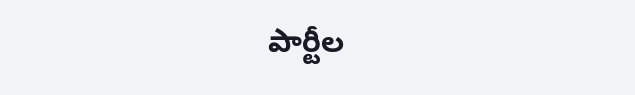పార్టీల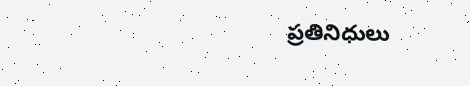ప్రతినిధులు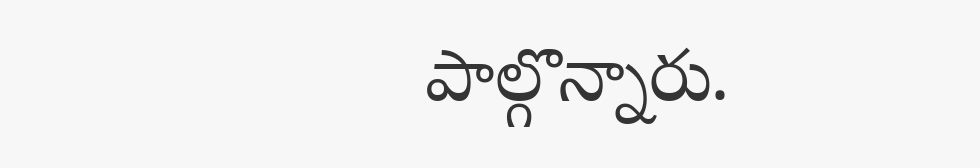పాల్గొన్నారు.